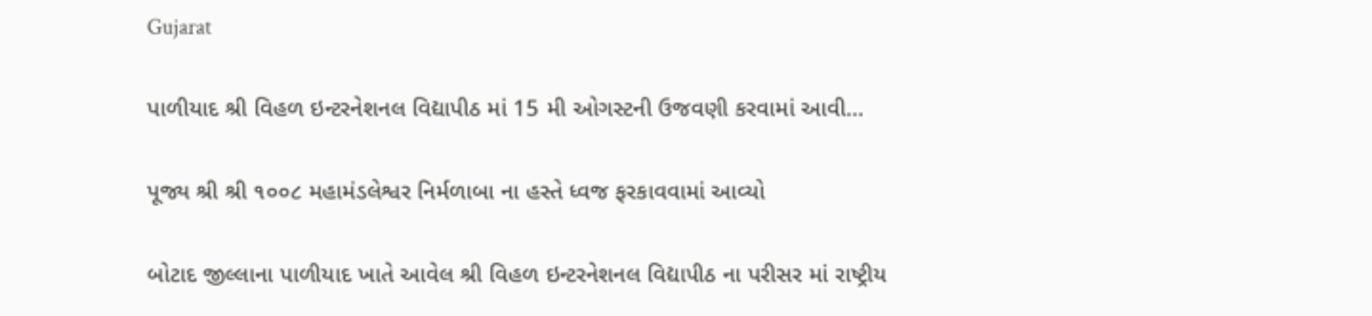Gujarat

પાળીયાદ શ્રી વિહળ ઇન્ટરનેશનલ વિદ્યાપીઠ માં 15 મી ઓગસ્ટની ઉજવણી કરવામાં આવી…

પૂજ્ય શ્રી શ્રી ૧૦૦૮ મહામંડલેશ્વર નિર્મળાબા ના હસ્તે ધ્વજ ફરકાવવામાં આવ્યો

બોટાદ જીલ્લાના પાળીયાદ ખાતે આવેલ શ્રી વિહળ ઇન્ટરનેશનલ વિદ્યાપીઠ ના પરીસર માં રાષ્ટ્રીય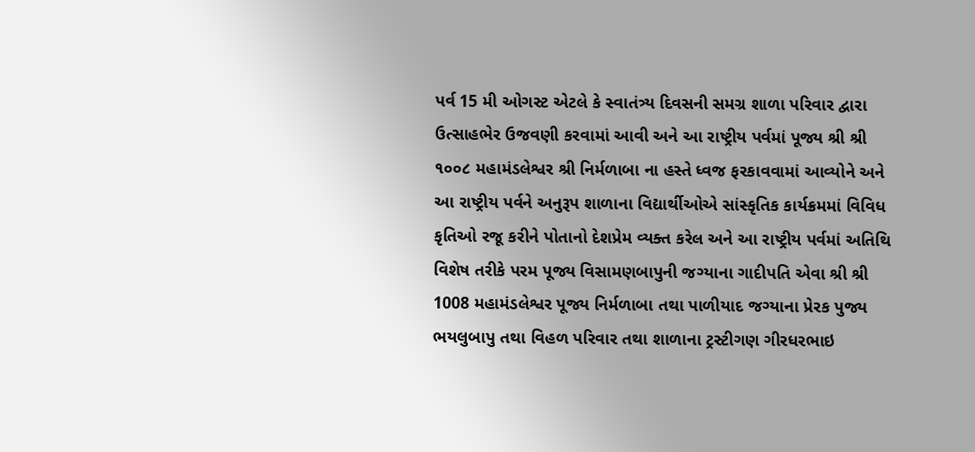પર્વ 15 મી ઓગસ્ટ એટલે કે સ્વાતંત્ર્ય દિવસની સમગ્ર શાળા પરિવાર દ્વારા ઉત્સાહભેર ઉજવણી કરવામાં આવી અને આ રાષ્ટ્રીય પર્વમાં પૂજ્ય શ્રી શ્રી ૧૦૦૮ મહામંડલેશ્વર શ્રી નિર્મળાબા ના હસ્તે ધ્વજ ફરકાવવામાં આવ્યોને અને આ રાષ્ટ્રીય પર્વને અનુરૂપ શાળાના વિદ્યાર્થીઓએ સાંસ્કૃતિક કાર્યક્રમમાં વિવિધ કૃતિઓ રજૂ કરીને પોતાનો દેશપ્રેમ વ્યક્ત કરેલ અને આ રાષ્ટ્રીય પર્વમાં અતિથિ વિશેષ તરીકે પરમ પૂજ્ય વિસામણબાપુની જગ્યાના ગાદીપતિ એવા શ્રી શ્રી 1008 મહામંડલેશ્વર પૂજ્ય નિર્મળાબા તથા પાળીયાદ જગ્યાના પ્રેરક પુજ્ય ભયલુબાપુ તથા વિહળ પરિવાર તથા શાળાના ટ્રસ્ટીગણ ગીરધરભાઇ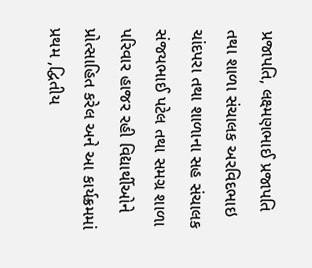પ્રજાપતિ, લક્ષ્મણભાઈ પ્રજાપતિ તથા શાળા સંચાલક અરવિદભાઇ ચાંદપરા તથા શાળાના સહ સંચાલક સંજયભાઈ પટેલ તથા સમગ્ર શાળા પરિવાર હાજર રહી વિદ્યાર્થીઓને પ્રોત્સાહિત કરેલ અને આ કાર્યક્રમમાં પ્રથમ ,દ્વિતીય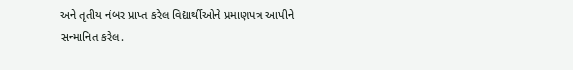અને તૃતીય નંબર પ્રાપ્ત કરેલ વિદ્યાર્થીઓને પ્રમાણપત્ર આપીને સન્માનિત કરેલ.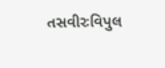તસવીરઃવિપુલ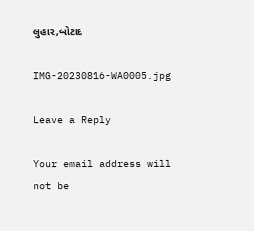લુહાર,બોટાદ

IMG-20230816-WA0005.jpg

Leave a Reply

Your email address will not be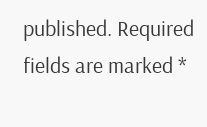published. Required fields are marked *